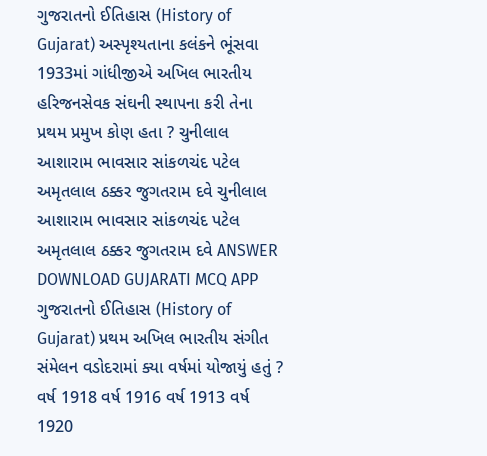ગુજરાતનો ઈતિહાસ (History of Gujarat) અસ્પૃશ્યતાના કલંકને ભૂંસવા 1933માં ગાંધીજીએ અખિલ ભારતીય હરિજનસેવક સંઘની સ્થાપના કરી તેના પ્રથમ પ્રમુખ કોણ હતા ? ચુનીલાલ આશારામ ભાવસાર સાંકળચંદ પટેલ અમૃતલાલ ઠક્કર જુગતરામ દવે ચુનીલાલ આશારામ ભાવસાર સાંકળચંદ પટેલ અમૃતલાલ ઠક્કર જુગતરામ દવે ANSWER DOWNLOAD GUJARATI MCQ APP
ગુજરાતનો ઈતિહાસ (History of Gujarat) પ્રથમ અખિલ ભારતીય સંગીત સંમેલન વડોદરામાં ક્યા વર્ષમાં યોજાયું હતું ? વર્ષ 1918 વર્ષ 1916 વર્ષ 1913 વર્ષ 1920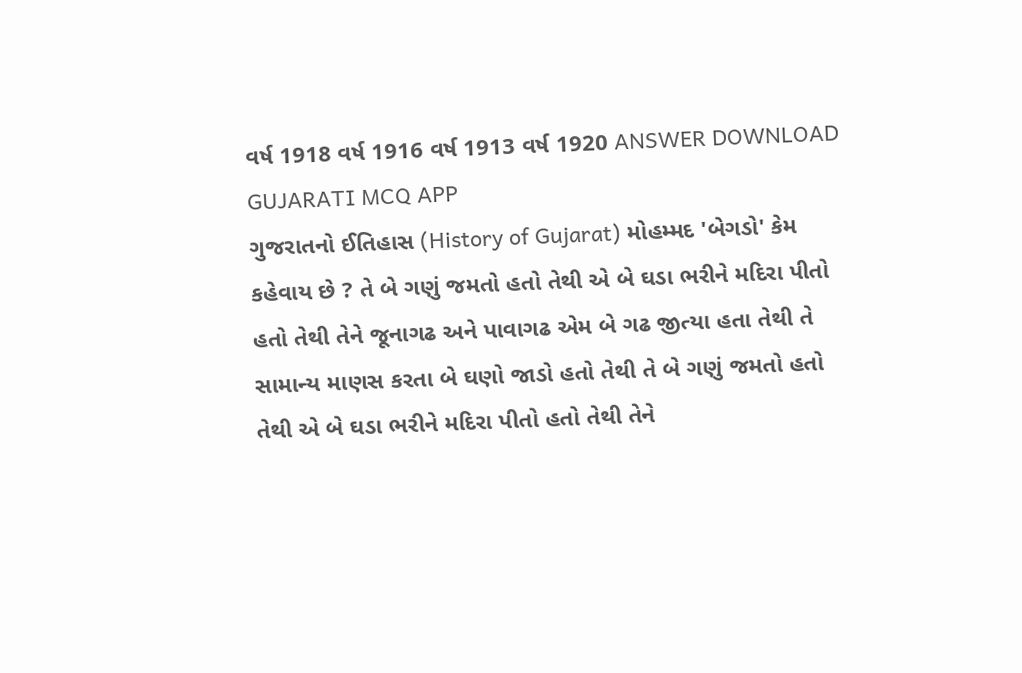વર્ષ 1918 વર્ષ 1916 વર્ષ 1913 વર્ષ 1920 ANSWER DOWNLOAD GUJARATI MCQ APP
ગુજરાતનો ઈતિહાસ (History of Gujarat) મોહમ્મદ 'બેગડો' કેમ કહેવાય છે ? તે બે ગણું જમતો હતો તેથી એ બે ઘડા ભરીને મદિરા પીતો હતો તેથી તેને જૂનાગઢ અને પાવાગઢ એમ બે ગઢ જીત્યા હતા તેથી તે સામાન્ય માણસ કરતા બે ઘણો જાડો હતો તેથી તે બે ગણું જમતો હતો તેથી એ બે ઘડા ભરીને મદિરા પીતો હતો તેથી તેને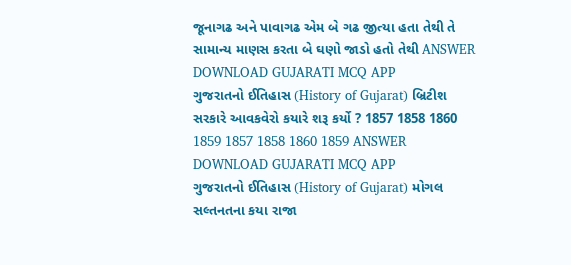જૂનાગઢ અને પાવાગઢ એમ બે ગઢ જીત્યા હતા તેથી તે સામાન્ય માણસ કરતા બે ઘણો જાડો હતો તેથી ANSWER DOWNLOAD GUJARATI MCQ APP
ગુજરાતનો ઈતિહાસ (History of Gujarat) બ્રિટીશ સરકારે આવકવેરો કયારે શરૂ કર્યો ? 1857 1858 1860 1859 1857 1858 1860 1859 ANSWER DOWNLOAD GUJARATI MCQ APP
ગુજરાતનો ઈતિહાસ (History of Gujarat) મોગલ સલ્તનતના કયા રાજા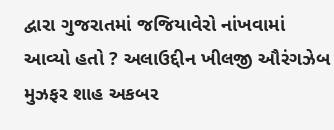દ્વારા ગુજરાતમાં જજિયાવેરો નાંખવામાં આવ્યો હતો ? અલાઉદ્દીન ખીલજી ઔરંગઝેબ મુઝફર શાહ અકબર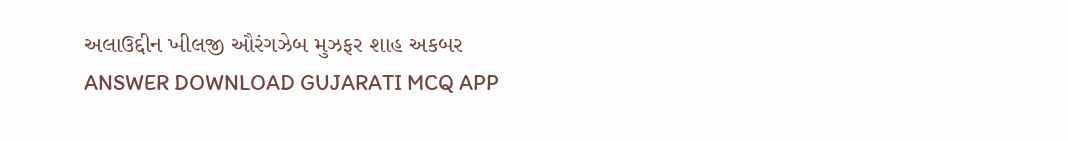અલાઉદ્દીન ખીલજી ઔરંગઝેબ મુઝફર શાહ અકબર ANSWER DOWNLOAD GUJARATI MCQ APP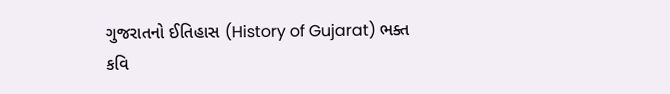ગુજરાતનો ઈતિહાસ (History of Gujarat) ભક્ત કવિ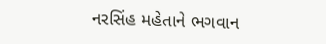નરસિંહ મહેતાને ભગવાન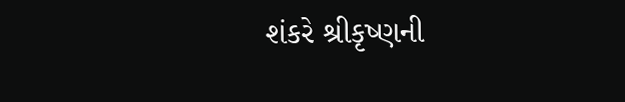શંકરે શ્રીકૃષ્ણની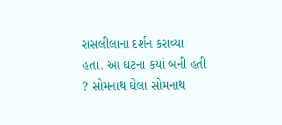રાસલીલાના દર્શન કરાવ્યા હતા. આ ઘટના કયાં બની હતી ? સોમનાથ ઘેલા સોમનાથ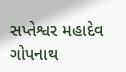સપ્તેશ્વર મહાદેવ ગોપનાથ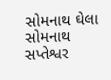સોમનાથ ઘેલા સોમનાથ સપ્તેશ્વર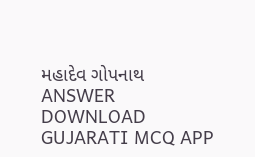મહાદેવ ગોપનાથ ANSWER DOWNLOAD GUJARATI MCQ APP